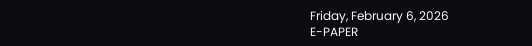Friday, February 6, 2026
E-PAPER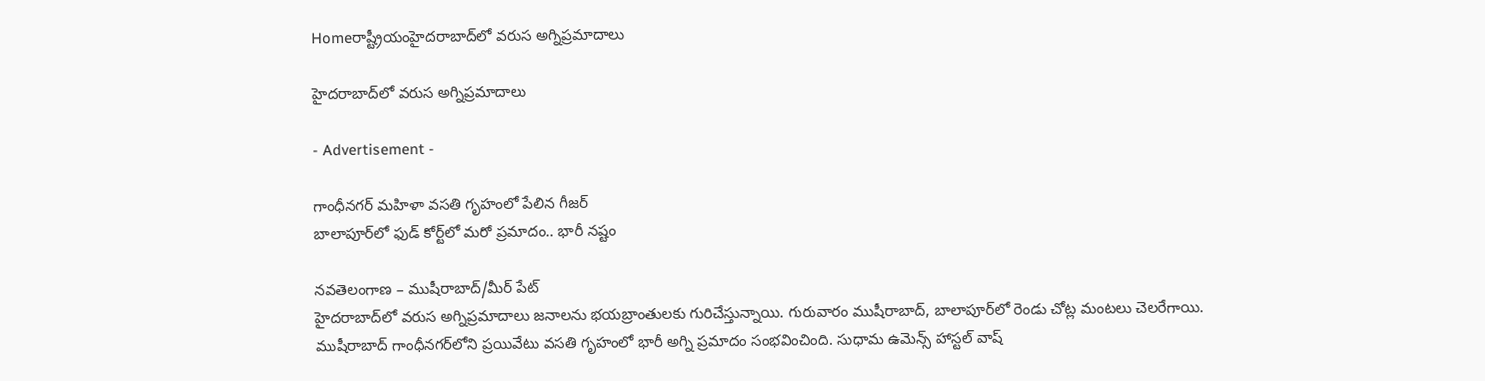Homeరాష్ట్రీయంహైదరాబాద్‌లో వరుస అగ్నిప్రమాదాలు

హైదరాబాద్‌లో వరుస అగ్నిప్రమాదాలు

- Advertisement -

గాంధీనగర్‌ మహిళా వసతి గృహంలో పేలిన గీజర్‌
బాలాపూర్‌లో ఫుడ్‌ కోర్ట్‌లో మరో ప్రమాదం.. భారీ నష్టం

నవతెలంగాణ – ముషీరాబాద్‌/మీర్‌ పేట్‌
హైదరాబాద్‌లో వరుస అగ్నిప్రమాదాలు జనాలను భయబ్రాంతులకు గురిచేస్తున్నాయి. గురువారం ముషీరాబాద్‌, బాలాపూర్‌లో రెండు చోట్ల మంటలు చెలరేగాయి. ముషీరాబాద్‌ గాంధీనగర్‌లోని ప్రయివేటు వసతి గృహంలో భారీ అగ్ని ప్రమాదం సంభవించింది. సుధామ ఉమెన్స్‌ హాస్టల్‌ వాష్‌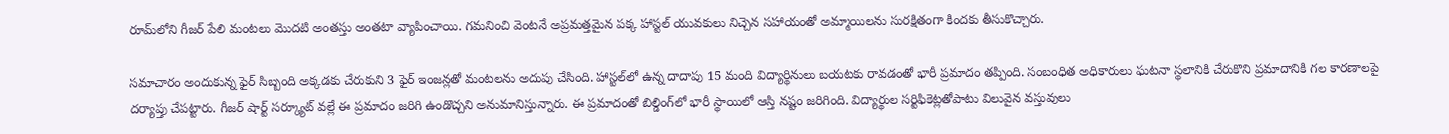రూమ్‌లోని గీజర్‌ పేలి మంటలు మొదటి అంతస్తు అంతటా వ్యాపించాయి. గమనించి వెంటనే అప్రమత్తమైన పక్క హాస్టల్‌ యువకులు నిచ్చెన సహాయంతో అమ్మాయిలను సురక్షితంగా కిందకు తీసుకొచ్చారు.

సమాచారం అందుకున్న ఫైర్‌ సిబ్బంది అక్కడకు చేరుకుని 3 ఫైర్‌ ఇంజన్లతో మంటలను అదుపు చేసింది. హాస్టల్‌లో ఉన్న దాదాపు 15 మంది విద్యార్థినులు బయటకు రావడంతో భారీ ప్రమాదం తప్పింది. సంబంధిత అధికారులు ఘటనా స్థలానికి చేరుకొని ప్రమాదానికి గల కారణాలపై దర్యాప్తు చేపట్టారు. గీజర్‌ షార్ట్‌ సర్క్యూట్‌ వల్లే ఈ ప్రమాదం జరిగి ఉండొచ్చని అనుమానిస్తున్నారు. ఈ ప్రమాదంతో బిల్డింగ్‌లో భారీ స్థాయిలో ఆస్తి నష్టం జరిగింది. విద్యార్థుల సర్టిఫికెట్లతోపాటు విలువైన వస్తువులు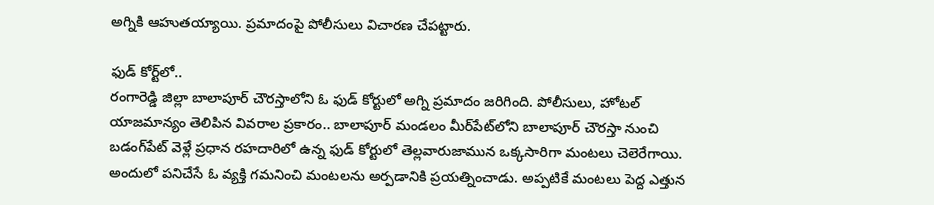అగ్నికి ఆహుతయ్యాయి. ప్రమాదంపై పోలీసులు విచారణ చేపట్టారు.

ఫుడ్‌ కోర్ట్‌లో..
రంగారెడ్డి జిల్లా బాలాపూర్‌ చౌరస్తాలోని ఓ ఫుడ్‌ కోర్టులో అగ్ని ప్రమాదం జరిగింది. పోలీసులు, హోటల్‌ యాజమాన్యం తెలిపిన వివరాల ప్రకారం.. బాలాపూర్‌ మండలం మీర్‌పేట్‌లోని బాలాపూర్‌ చౌరస్తా నుంచి బడంగ్‌పేట్‌ వెళ్లే ప్రధాన రహదారిలో ఉన్న ఫుడ్‌ కోర్టులో తెల్లవారుజామున ఒక్కసారిగా మంటలు చెలెరేగాయి. అందులో పనిచేసే ఓ వ్యక్తి గమనించి మంటలను అర్పడానికి ప్రయత్నించాడు. అప్పటికే మంటలు పెద్ద ఎత్తున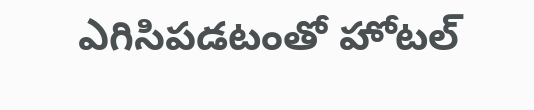ఎగిసిపడటంతో హోటల్‌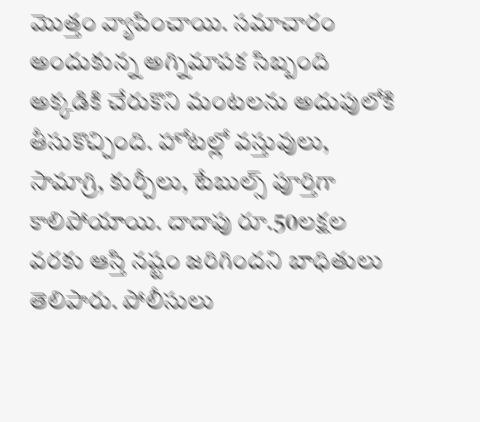మొత్తం వ్యాపించాయి. సమాచారం అందుకున్న అగ్నిమాపక సిబ్బంది అక్కడికి చేరుకొని మంటలను అదుపులోకి తీసుకొచ్చింది. హోటల్లో వస్తువులు, సామాగ్రి, కుర్చీలు, టేబుల్స్‌ పూర్తిగా కాలిపోయాయి. దాదాపు రూ.50లక్షల వరకు ఆస్తి నష్టం జరిగిందని బాధితులు తెలిపారు. పోలీసులు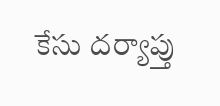కేసు దర్యాప్తు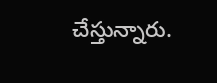చేస్తున్నారు.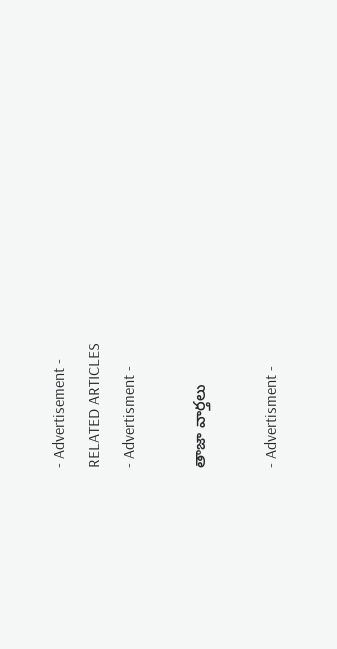- Advertisement -
RELATED ARTICLES
- Advertisment -

తాజా వార్తలు

- Advertisment -